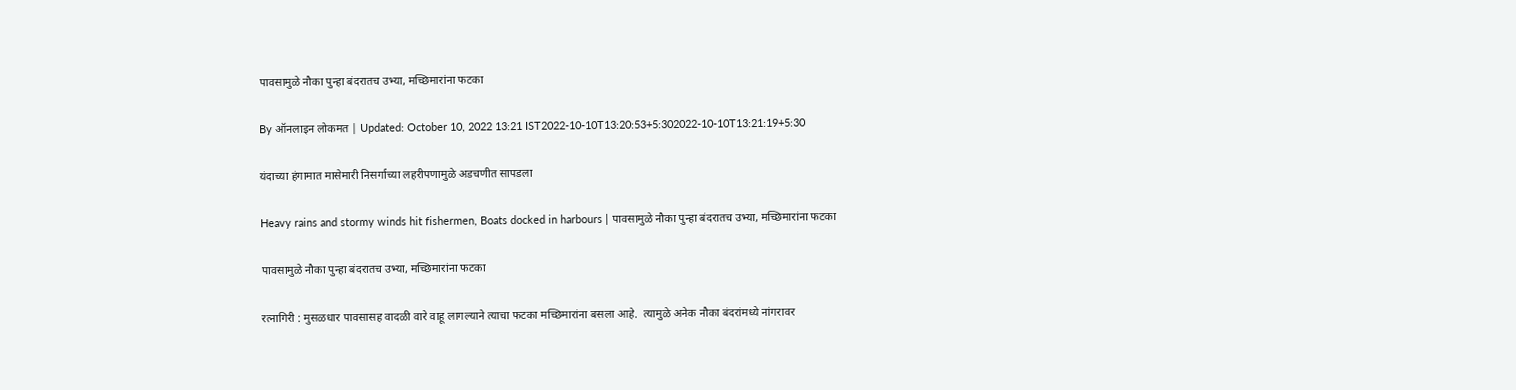पावसामुळे नौका पुन्हा बंदरातच उभ्या, मच्छिमारांना फटका

By ऑनलाइन लोकमत | Updated: October 10, 2022 13:21 IST2022-10-10T13:20:53+5:302022-10-10T13:21:19+5:30

यंदाच्या हंगामात मासेमारी निसर्गाच्या लहरीपणामुळे अडचणीत सापडला

Heavy rains and stormy winds hit fishermen, Boats docked in harbours | पावसामुळे नौका पुन्हा बंदरातच उभ्या, मच्छिमारांना फटका

पावसामुळे नौका पुन्हा बंदरातच उभ्या, मच्छिमारांना फटका

रत्नागिरी : मुसळधार पावसासह वादळी वारे वाहू लागल्याने त्याचा फटका मच्छिमारांना बसला आहे.  त्यामुळे अनेक नौका बंदरांमध्ये नांगरावर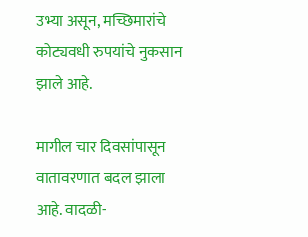उभ्या असून, मच्छिमारांचे कोट्यवधी रुपयांचे नुकसान झाले आहे.

मागील चार दिवसांपासून वातावरणात बदल झाला आहे. वादळी-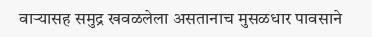वाऱ्यासह समुद्र खवळलेला असतानाच मुसळधार पावसाने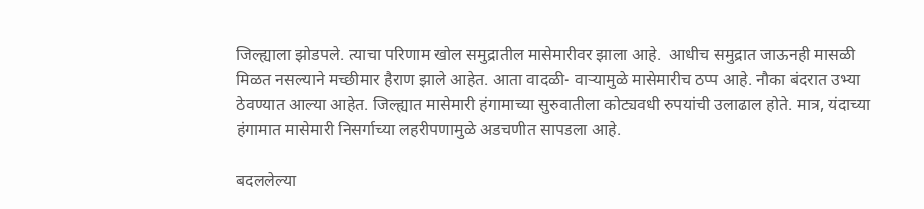जिल्ह्याला झोडपले. त्याचा परिणाम खोल समुद्रातील मासेमारीवर झाला आहे.  आधीच समुद्रात जाऊनही मासळी मिळत नसल्याने मच्छीमार हैराण झाले आहेत. आता वादळी- वाऱ्यामुळे मासेमारीच ठप्प आहे. नौका बंदरात उभ्या ठेवण्यात आल्या आहेत. जिल्ह्यात मासेमारी हंगामाच्या सुरुवातीला कोट्यवधी रुपयांची उलाढाल होते. मात्र, यंदाच्या हंगामात मासेमारी निसर्गाच्या लहरीपणामुळे अडचणीत सापडला आहे.

बदललेल्या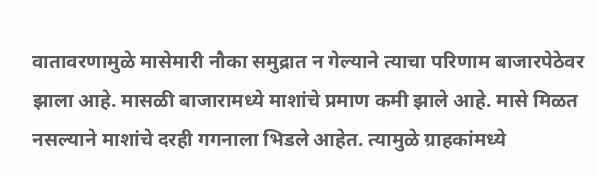वातावरणामुळे मासेमारी नौका समुद्रात न गेल्याने त्याचा परिणाम बाजारपेठेवर झाला आहे. मासळी बाजारामध्ये माशांचे प्रमाण कमी झाले आहे. मासे मिळत नसल्याने माशांचे दरही गगनाला भिडले आहेत. त्यामुळे ग्राहकांमध्ये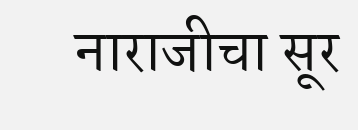नाराजीचा सूर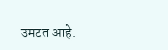उमटत आहे.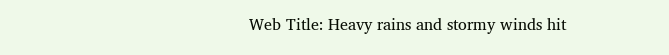Web Title: Heavy rains and stormy winds hit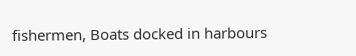fishermen, Boats docked in harbours